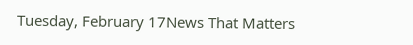Tuesday, February 17News That Matters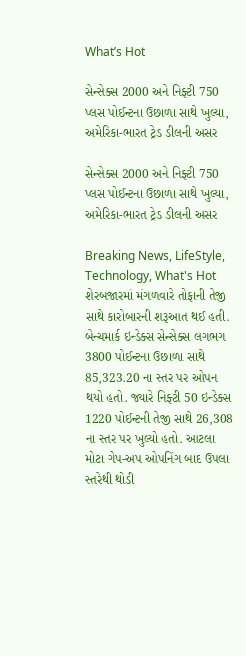What’s Hot

સેન્સેક્સ 2000 અને નિફ્ટી 750 પ્લસ પોઈન્ટના ઉછાળા સાથે ખુલ્યા, અમેરિકા-ભારત ટ્રેડ ડીલની અસર

સેન્સેક્સ 2000 અને નિફ્ટી 750 પ્લસ પોઈન્ટના ઉછાળા સાથે ખુલ્યા, અમેરિકા-ભારત ટ્રેડ ડીલની અસર

Breaking News, LifeStyle, Technology, What's Hot
શેરબજારમાં મંગળવારે તોફાની તેજી સાથે કારોબારની શરૂઆત થઈ હતી. બેન્ચમાર્ક ઇન્ડેક્સ સેન્સેક્સ લગભગ 3800 પોઈન્ટના ઉછાળા સાથે 85,323.20 ના સ્તર પર ઓપન થયો હતો. જ્યારે નિફ્ટી 50 ઇન્ડેક્સ 1220 પોઈન્ટની તેજી સાથે 26,308 ના સ્તર પર ખુલ્યો હતો. આટલા મોટા ગેપ-અપ ઓપનિંગ બાદ ઉપલા સ્તરેથી થોડી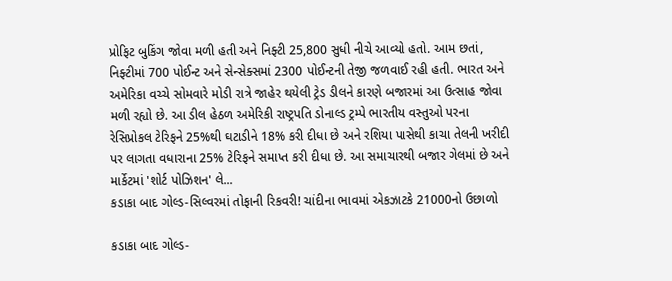પ્રોફિટ બુકિંગ જોવા મળી હતી અને નિફ્ટી 25,800 સુધી નીચે આવ્યો હતો. આમ છતાં, નિફ્ટીમાં 700 પોઈન્ટ અને સેન્સેક્સમાં 2300 પોઈન્ટની તેજી જળવાઈ રહી હતી. ભારત અને અમેરિકા વચ્ચે સોમવારે મોડી રાત્રે જાહેર થયેલી ટ્રેડ ડીલને કારણે બજારમાં આ ઉત્સાહ જોવા મળી રહ્યો છે. આ ડીલ હેઠળ અમેરિકી રાષ્ટ્રપતિ ડોનાલ્ડ ટ્રમ્પે ભારતીય વસ્તુઓ પરના રેસિપ્રોકલ ટેરિફને 25%થી ઘટાડીને 18% કરી દીધા છે અને રશિયા પાસેથી કાચા તેલની ખરીદી પર લાગતા વધારાના 25% ટેરિફને સમાપ્ત કરી દીધા છે. આ સમાચારથી બજાર ગેલમાં છે અને માર્કેટમાં 'શોર્ટ પોઝિશન' લે...
કડાકા બાદ ગોલ્ડ-સિલ્વરમાં તોફાની રિકવરી! ચાંદીના ભાવમાં એકઝાટકે 21000નો ઉછાળો

કડાકા બાદ ગોલ્ડ-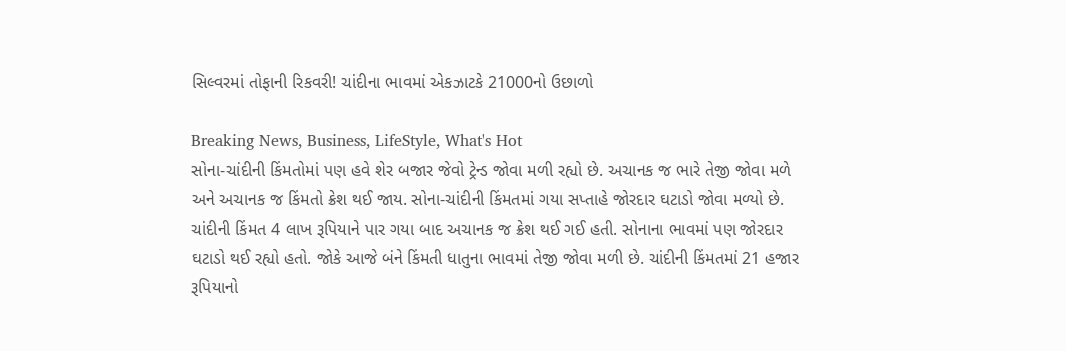સિલ્વરમાં તોફાની રિકવરી! ચાંદીના ભાવમાં એકઝાટકે 21000નો ઉછાળો

Breaking News, Business, LifeStyle, What's Hot
સોના-ચાંદીની કિંમતોમાં પણ હવે શેર બજાર જેવો ટ્રેન્ડ જોવા મળી રહ્યો છે. અચાનક જ ભારે તેજી જોવા મળે અને અચાનક જ કિંમતો ક્રેશ થઈ જાય. સોના-ચાંદીની કિંમતમાં ગયા સપ્તાહે જોરદાર ઘટાડો જોવા મળ્યો છે. ચાંદીની કિંમત 4 લાખ રૂપિયાને પાર ગયા બાદ અચાનક જ ક્રેશ થઈ ગઈ હતી. સોનાના ભાવમાં પણ જોરદાર ઘટાડો થઈ રહ્યો હતો. જોકે આજે બંને કિંમતી ધાતુના ભાવમાં તેજી જોવા મળી છે. ચાંદીની કિંમતમાં 21 હજાર રૂપિયાનો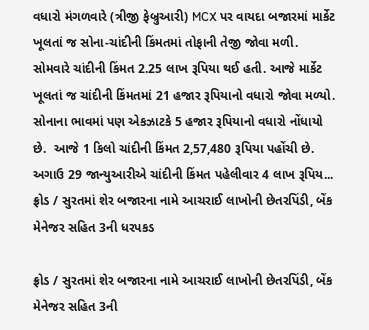વધારો મંગળવારે (ત્રીજી ફેબ્રુઆરી) MCX પર વાયદા બજારમાં માર્કેટ ખૂલતાં જ સોના-ચાંદીની કિંમતમાં તોફાની તેજી જોવા મળી. સોમવારે ચાંદીની કિંમત 2.25 લાખ રૂપિયા થઈ હતી. આજે માર્કેટ ખૂલતાં જ ચાંદીની કિંમતમાં 21 હજાર રૂપિયાનો વધારો જોવા મળ્યો. સોનાના ભાવમાં પણ એકઝાટકે 5 હજાર રૂપિયાનો વધારો નોંધાયો છે.  આજે 1 કિલો ચાંદીની કિંમત 2,57,480 રૂપિયા પહોંચી છે. અગાઉ 29 જાન્યુઆરીએ ચાંદીની કિંમત પહેલીવાર 4 લાખ રૂપિય...
ફ્રોડ / સુરતમાં શેર બજારના નામે આચરાઈ લાખોની છેતરપિંડી, બેંક મેનેજર સહિત 3ની ધરપકડ

ફ્રોડ / સુરતમાં શેર બજારના નામે આચરાઈ લાખોની છેતરપિંડી, બેંક મેનેજર સહિત 3ની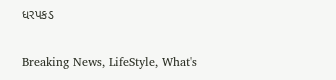ધરપકડ

Breaking News, LifeStyle, What's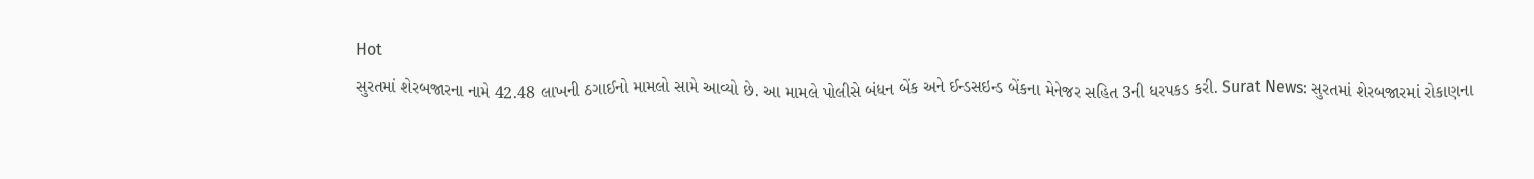Hot
સુરતમાં શેરબજારના નામે 42.48 લાખની ઠગાઈનો મામલો સામે આવ્યો છે. આ મામલે પોલીસે બંધન બેંક અને ઈન્ડસઇન્ડ બેંકના મેનેજર સહિત 3ની ધરપકડ કરી. Surat News: સુરતમાં શેરબજારમાં રોકાણના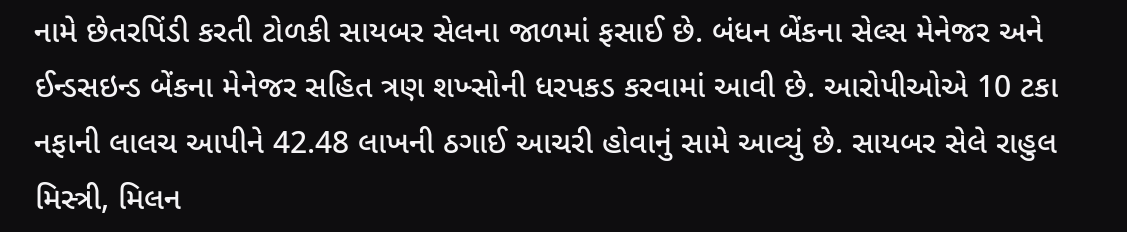નામે છેતરપિંડી કરતી ટોળકી સાયબર સેલના જાળમાં ફસાઈ છે. બંધન બેંકના સેલ્સ મેનેજર અને ઈન્ડસઇન્ડ બેંકના મેનેજર સહિત ત્રણ શખ્સોની ધરપકડ કરવામાં આવી છે. આરોપીઓએ 10 ટકા નફાની લાલચ આપીને 42.48 લાખની ઠગાઈ આચરી હોવાનું સામે આવ્યું છે. સાયબર સેલે રાહુલ મિસ્ત્રી, મિલન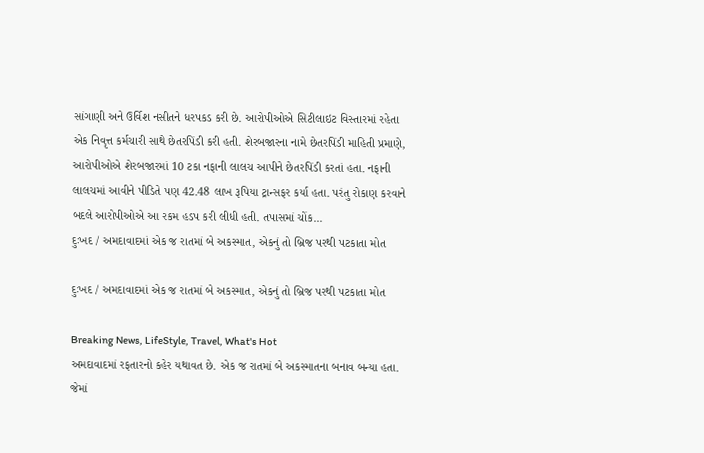સાંગાણી અને ઉર્વિશ નસીતને ધરપકડ કરી છે. આરોપીઓએ સિટીલાઇટ વિસ્તારમાં રહેતા એક નિવૃત્ત કર્મચારી સાથે છેતરપિંડી કરી હતી. શેરબજારના નામે છેતરપિંડી માહિતી પ્રમાણે, આરોપીઓએ શેરબજારમાં 10 ટકા નફાની લાલચ આપીને છેતરપિંડી કરતાં હતા. નફાની લાલચમાં આવીને પીડિતે પણ 42.48 લાખ રૂપિયા ટ્રાન્સફર કર્યા હતા. પરંતુ રોકાણ કરવાને બદલે આરોપીઓએ આ રકમ હડપ કરી લીધી હતી. તપાસમાં ચોંક...
દુઃખદ / અમદાવાદમાં એક જ રાતમાં બે અકસ્માત, એકનું તો બ્રિજ પરથી પટકાતા મોત

દુઃખદ / અમદાવાદમાં એક જ રાતમાં બે અકસ્માત, એકનું તો બ્રિજ પરથી પટકાતા મોત

Breaking News, LifeStyle, Travel, What's Hot
અમદાવાદમાં રફતારનો કહેર યથાવત છે. એક જ રાતમાં બે અકસ્માતના બનાવ બન્યા હતા. જેમાં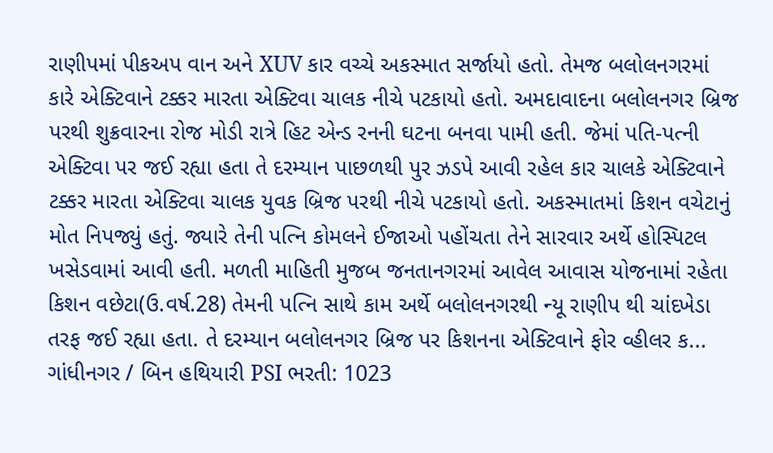રાણીપમાં પીકઅપ વાન અને XUV કાર વચ્ચે અકસ્માત સર્જાયો હતો. તેમજ બલોલનગરમાં કારે એક્ટિવાને ટક્કર મારતા એક્ટિવા ચાલક નીચે પટકાયો હતો. અમદાવાદના બલોલનગર બ્રિજ પરથી શુક્રવારના રોજ મોડી રાત્રે હિટ એન્ડ રનની ઘટના બનવા પામી હતી. જેમાં પતિ-પત્ની એક્ટિવા પર જઈ રહ્યા હતા તે દરમ્યાન પાછળથી પુર ઝડપે આવી રહેલ કાર ચાલકે એક્ટિવાને ટક્કર મારતા એક્ટિવા ચાલક યુવક બ્રિજ પરથી નીચે પટકાયો હતો. અકસ્માતમાં કિશન વચેટાનું મોત નિપજ્યું હતું. જ્યારે તેની પત્નિ કોમલને ઈજાઓ પહોંચતા તેને સારવાર અર્થે હોસ્પિટલ ખસેડવામાં આવી હતી. મળતી માહિતી મુજબ જનતાનગરમાં આવેલ આવાસ યોજનામાં રહેતા કિશન વછેટા(ઉ.વર્ષ.28) તેમની પત્નિ સાથે કામ અર્થે બલોલનગરથી ન્યૂ રાણીપ થી ચાંદખેડા તરફ જઈ રહ્યા હતા. તે દરમ્યાન બલોલનગર બ્રિજ પર કિશનના એક્ટિવાને ફોર વ્હીલર ક...
ગાંધીનગર / બિન હથિયારી PSI ભરતી: 1023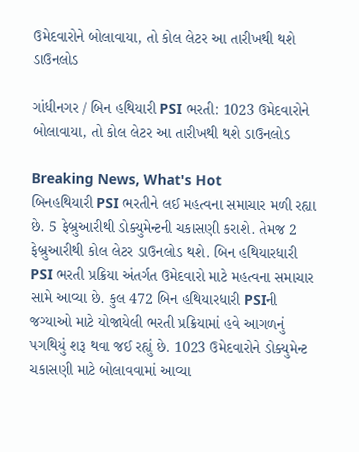ઉમેદવારોને બોલાવાયા, તો કોલ લેટર આ તારીખથી થશે ડાઉનલોડ

ગાંધીનગર / બિન હથિયારી PSI ભરતી: 1023 ઉમેદવારોને બોલાવાયા, તો કોલ લેટર આ તારીખથી થશે ડાઉનલોડ

Breaking News, What's Hot
બિનહથિયારી PSI ભરતીને લઈ મહત્વના સમાચાર મળી રહ્યા છે. 5 ફેબ્રુઆરીથી ડોક્યુમેન્ટની ચકાસણી કરાશે. તેમજ 2 ફેબ્રુઆરીથી કોલ લેટર ડાઉનલોડ થશે. બિન હથિયારધારી PSI ભરતી પ્રક્રિયા અંતર્ગત ઉમેદવારો માટે મહત્વના સમાચાર સામે આવ્યા છે. કુલ 472 બિન હથિયારધારી PSIની જગ્યાઓ માટે યોજાયેલી ભરતી પ્રક્રિયામાં હવે આગળનું પગથિયું શરૂ થવા જઈ રહ્યું છે. 1023 ઉમેદવારોને ડોક્યુમેન્ટ ચકાસણી માટે બોલાવવામાં આવ્યા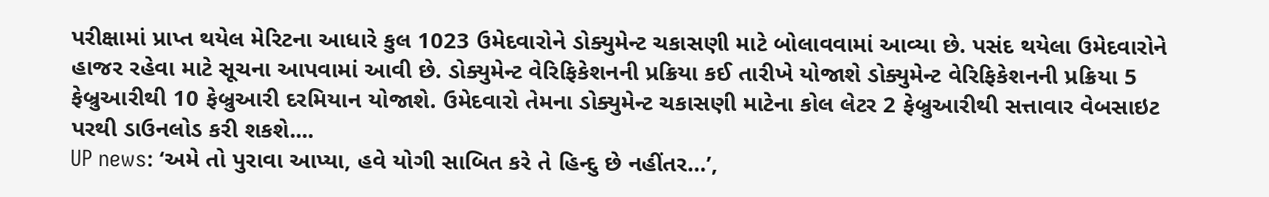પરીક્ષામાં પ્રાપ્ત થયેલ મેરિટના આધારે કુલ 1023 ઉમેદવારોને ડોક્યુમેન્ટ ચકાસણી માટે બોલાવવામાં આવ્યા છે. પસંદ થયેલા ઉમેદવારોને હાજર રહેવા માટે સૂચના આપવામાં આવી છે. ડોક્યુમેન્ટ વેરિફિકેશનની પ્રક્રિયા કઈ તારીખે યોજાશે ડોક્યુમેન્ટ વેરિફિકેશનની પ્રક્રિયા 5 ફેબ્રુઆરીથી 10 ફેબ્રુઆરી દરમિયાન યોજાશે. ઉમેદવારો તેમના ડોક્યુમેન્ટ ચકાસણી માટેના કોલ લેટર 2 ફેબ્રુઆરીથી સત્તાવાર વેબસાઇટ પરથી ડાઉનલોડ કરી શકશે....
UP news: ‘અમે તો પુરાવા આપ્યા, હવે યોગી સાબિત કરે તે હિન્દુ છે નહીંતર…’,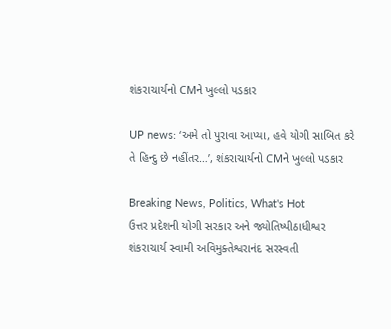શંકરાચાર્યનો CMને ખુલ્લો પડકાર

UP news: ‘અમે તો પુરાવા આપ્યા, હવે યોગી સાબિત કરે તે હિન્દુ છે નહીંતર…’, શંકરાચાર્યનો CMને ખુલ્લો પડકાર

Breaking News, Politics, What's Hot
ઉત્તર પ્રદેશની યોગી સરકાર અને જ્યોતિષ્પીઠાધીશ્વર શંકરાચાર્ય સ્વામી અવિમુક્તેશ્વરાનંદ સરસ્વતી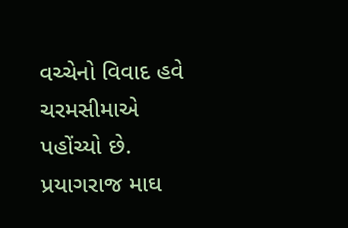વચ્ચેનો વિવાદ હવે ચરમસીમાએ પહોંચ્યો છે. પ્રયાગરાજ માઘ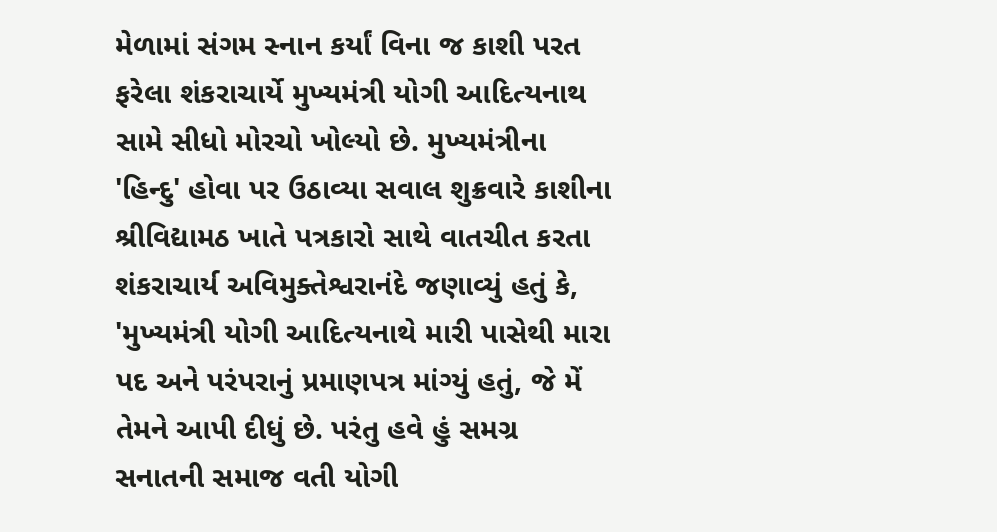મેળામાં સંગમ સ્નાન કર્યાં વિના જ કાશી પરત ફરેલા શંકરાચાર્યે મુખ્યમંત્રી યોગી આદિત્યનાથ સામે સીધો મોરચો ખોલ્યો છે. મુખ્યમંત્રીના 'હિન્દુ' હોવા પર ઉઠાવ્યા સવાલ શુક્રવારે કાશીના શ્રીવિદ્યામઠ ખાતે પત્રકારો સાથે વાતચીત કરતા શંકરાચાર્ય અવિમુક્તેશ્વરાનંદે જણાવ્યું હતું કે, 'મુખ્યમંત્રી યોગી આદિત્યનાથે મારી પાસેથી મારા પદ અને પરંપરાનું પ્રમાણપત્ર માંગ્યું હતું, જે મેં તેમને આપી દીધું છે. પરંતુ હવે હું સમગ્ર સનાતની સમાજ વતી યોગી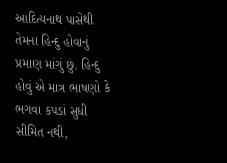આદિત્યનાથ પાસેથી તેમના હિન્દુ હોવાનું પ્રમાણ માંગું છું. હિન્દુ હોવું એ માત્ર ભાષણો કે ભગવા કપડાં સુધી સીમિત નથી,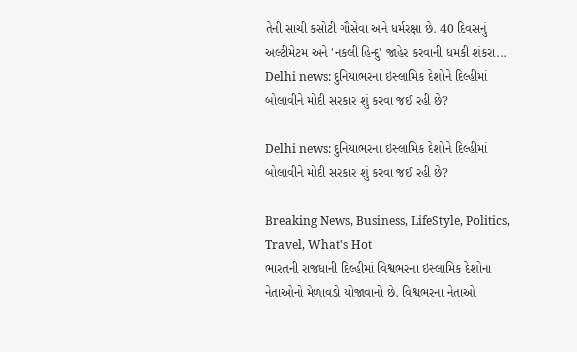તેની સાચી કસોટી ગૌસેવા અને ધર્મરક્ષા છે. 40 દિવસનું અલ્ટીમેટમ અને 'નકલી હિન્દુ' જાહેર કરવાની ધમકી શંકરા...
Delhi news: દુનિયાભરના ઇસ્લામિક દેશોને દિલ્હીમાં બોલાવીને મોદી સરકાર શું કરવા જઈ રહી છે?

Delhi news: દુનિયાભરના ઇસ્લામિક દેશોને દિલ્હીમાં બોલાવીને મોદી સરકાર શું કરવા જઈ રહી છે?

Breaking News, Business, LifeStyle, Politics, Travel, What's Hot
ભારતની રાજધાની દિલ્હીમાં વિશ્વભરના ઇસ્લામિક દેશોના નેતાઓનો મેળાવડો યોજાવાનો છે. વિશ્વભરના નેતાઓ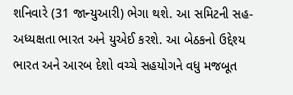શનિવારે (31 જાન્યુઆરી) ભેગા થશે. આ સમિટની સહ-અધ્યક્ષતા ભારત અને યુએઈ કરશે. આ બેઠકનો ઉદ્દેશ્ય ભારત અને આરબ દેશો વચ્ચે સહયોગને વધુ મજબૂત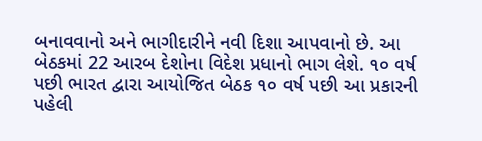બનાવવાનો અને ભાગીદારીને નવી દિશા આપવાનો છે. આ બેઠકમાં 22 આરબ દેશોના વિદેશ પ્રધાનો ભાગ લેશે. ૧૦ વર્ષ પછી ભારત દ્વારા આયોજિત બેઠક ૧૦ વર્ષ પછી આ પ્રકારની પહેલી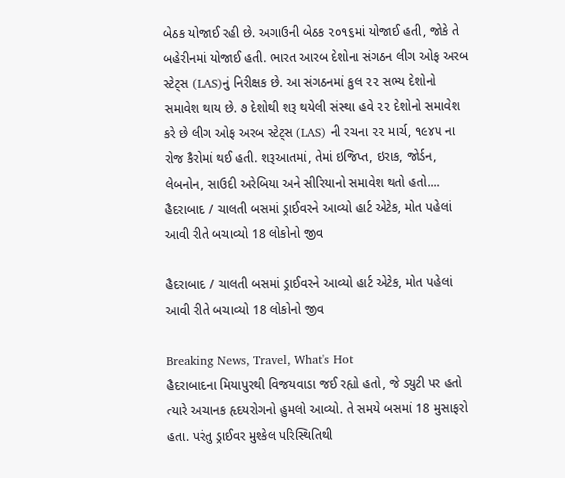બેઠક યોજાઈ રહી છે. અગાઉની બેઠક ૨૦૧૬માં યોજાઈ હતી, જોકે તે બહેરીનમાં યોજાઈ હતી. ભારત આરબ દેશોના સંગઠન લીગ ઓફ અરબ સ્ટેટ્સ (LAS)નું નિરીક્ષક છે. આ સંગઠનમાં કુલ ૨૨ સભ્ય દેશોનો સમાવેશ થાય છે. ૭ દેશોથી શરૂ થયેલી સંસ્થા હવે ૨૨ દેશોનો સમાવેશ કરે છે લીગ ઓફ અરબ સ્ટેટ્સ (LAS) ની રચના ૨૨ માર્ચ, ૧૯૪૫ ના રોજ કૈરોમાં થઈ હતી. શરૂઆતમાં, તેમાં ઇજિપ્ત, ઇરાક, જોર્ડન, લેબનોન, સાઉદી અરેબિયા અને સીરિયાનો સમાવેશ થતો હતો....
હૈદરાબાદ / ચાલતી બસમાં ડ્રાઈવરને આવ્યો હાર્ટ એટેક, મોત પહેલાં આવી રીતે બચાવ્યો 18 લોકોનો જીવ

હૈદરાબાદ / ચાલતી બસમાં ડ્રાઈવરને આવ્યો હાર્ટ એટેક, મોત પહેલાં આવી રીતે બચાવ્યો 18 લોકોનો જીવ

Breaking News, Travel, What's Hot
હૈદરાબાદના મિયાપુરથી વિજયવાડા જઈ રહ્યો હતો, જે ડ્યુટી પર હતો ત્યારે અચાનક હૃદયરોગનો હુમલો આવ્યો. તે સમયે બસમાં 18 મુસાફરો હતા. પરંતુ ડ્રાઈવર મુશ્કેલ પરિસ્થિતિથી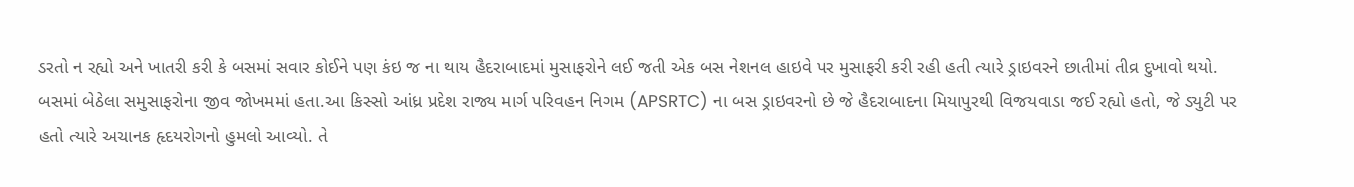ડરતો ન રહ્યો અને ખાતરી કરી કે બસમાં સવાર કોઈને પણ કંઇ જ ના થાય હૈદરાબાદમાં મુસાફરોને લઈ જતી એક બસ નેશનલ હાઇવે પર મુસાફરી કરી રહી હતી ત્યારે ડ્રાઇવરને છાતીમાં તીવ્ર દુખાવો થયો. બસમાં બેઠેલા સમુસાફરોના જીવ જોખમમાં હતા.આ કિસ્સો આંધ્ર પ્રદેશ રાજ્ય માર્ગ પરિવહન નિગમ (APSRTC) ના બસ ડ્રાઇવરનો છે જે હૈદરાબાદના મિયાપુરથી વિજયવાડા જઈ રહ્યો હતો, જે ડ્યુટી પર હતો ત્યારે અચાનક હૃદયરોગનો હુમલો આવ્યો. તે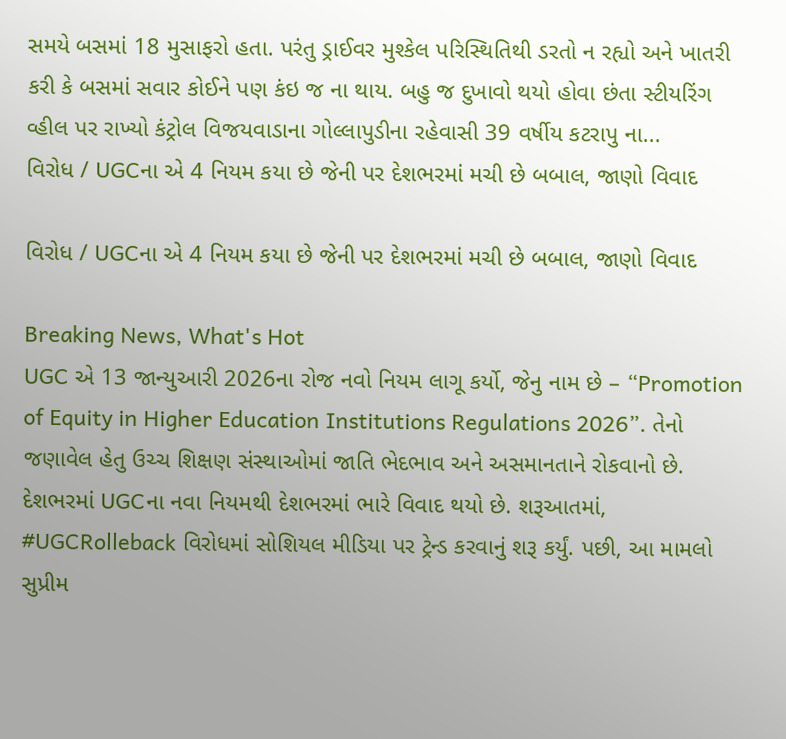સમયે બસમાં 18 મુસાફરો હતા. પરંતુ ડ્રાઈવર મુશ્કેલ પરિસ્થિતિથી ડરતો ન રહ્યો અને ખાતરી કરી કે બસમાં સવાર કોઈને પણ કંઇ જ ના થાય. બહુ જ દુખાવો થયો હોવા છંતા સ્ટીયરિંગ વ્હીલ પર રાખ્યો કંટ્રોલ વિજયવાડાના ગોલ્લાપુડીના રહેવાસી 39 વર્ષીય કટરાપુ ના...
વિરોધ / UGCના એ 4 નિયમ કયા છે જેની પર દેશભરમાં મચી છે બબાલ, જાણો વિવાદ

વિરોધ / UGCના એ 4 નિયમ કયા છે જેની પર દેશભરમાં મચી છે બબાલ, જાણો વિવાદ

Breaking News, What's Hot
UGC એ 13 જાન્યુઆરી 2026ના રોજ નવો નિયમ લાગૂ કર્યો, જેનુ નામ છે – “Promotion of Equity in Higher Education Institutions Regulations 2026”. તેનો જણાવેલ હેતુ ઉચ્ચ શિક્ષણ સંસ્થાઓમાં જાતિ ભેદભાવ અને અસમાનતાને રોકવાનો છે. દેશભરમાં UGCના નવા નિયમથી દેશભરમાં ભારે વિવાદ થયો છે. શરૂઆતમાં, #UGCRolleback વિરોધમાં સોશિયલ મીડિયા પર ટ્રેન્ડ કરવાનું શરૂ કર્યું. પછી, આ મામલો સુપ્રીમ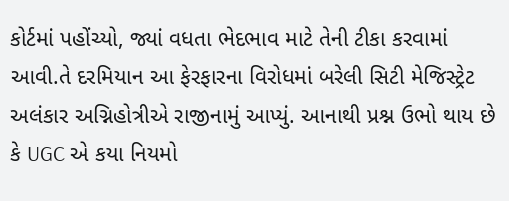કોર્ટમાં પહોંચ્યો, જ્યાં વધતા ભેદભાવ માટે તેની ટીકા કરવામાં આવી.તે દરમિયાન આ ફેરફારના વિરોધમાં બરેલી સિટી મેજિસ્ટ્રેટ અલંકાર અગ્નિહોત્રીએ રાજીનામું આપ્યું. આનાથી પ્રશ્ન ઉભો થાય છે કે UGC એ કયા નિયમો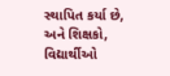સ્થાપિત કર્યા છે, અને શિક્ષકો, વિદ્યાર્થીઓ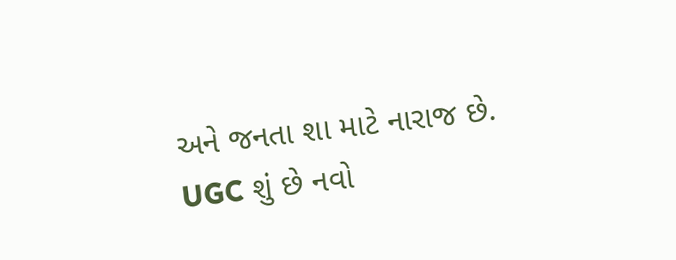અને જનતા શા માટે નારાજ છે. UGC શું છે નવો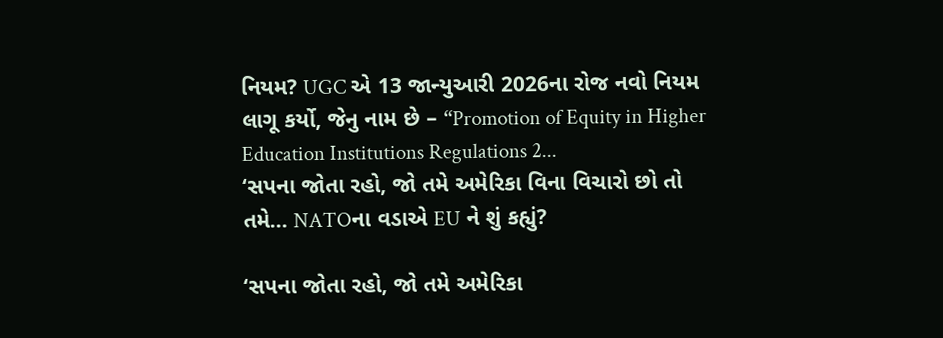નિયમ? UGC એ 13 જાન્યુઆરી 2026ના રોજ નવો નિયમ લાગૂ કર્યો, જેનુ નામ છે – “Promotion of Equity in Higher Education Institutions Regulations 2...
‘સપના જોતા રહો, જો તમે અમેરિકા વિના વિચારો છો તો તમે… NATOના વડાએ EU ને શું કહ્યું?

‘સપના જોતા રહો, જો તમે અમેરિકા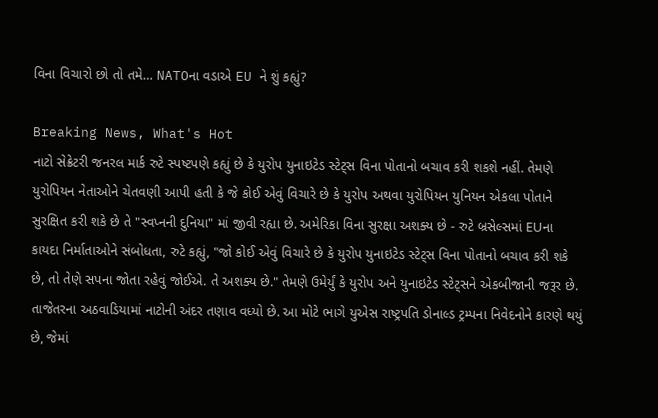વિના વિચારો છો તો તમે… NATOના વડાએ EU ને શું કહ્યું?

Breaking News, What's Hot
નાટો સેક્રેટરી જનરલ માર્ક રુટે સ્પષ્ટપણે કહ્યું છે કે યુરોપ યુનાઇટેડ સ્ટેટ્સ વિના પોતાનો બચાવ કરી શકશે નહીં. તેમણે યુરોપિયન નેતાઓને ચેતવણી આપી હતી કે જે કોઈ એવું વિચારે છે કે યુરોપ અથવા યુરોપિયન યુનિયન એકલા પોતાને સુરક્ષિત કરી શકે છે તે "સ્વપ્નની દુનિયા" માં જીવી રહ્યા છે. અમેરિકા વિના સુરક્ષા અશક્ય છે - રુટે બ્રસેલ્સમાં EUના કાયદા નિર્માતાઓને સંબોધતા, રુટે કહ્યું, "જો કોઈ એવું વિચારે છે કે યુરોપ યુનાઇટેડ સ્ટેટ્સ વિના પોતાનો બચાવ કરી શકે છે, તો તેણે સપના જોતા રહેવું જોઈએ. તે અશક્ય છે." તેમણે ઉમેર્યું કે યુરોપ અને યુનાઇટેડ સ્ટેટ્સને એકબીજાની જરૂર છે. તાજેતરના અઠવાડિયામાં નાટોની અંદર તણાવ વધ્યો છે. આ મોટે ભાગે યુએસ રાષ્ટ્રપતિ ડોનાલ્ડ ટ્રમ્પના નિવેદનોને કારણે થયું છે, જેમાં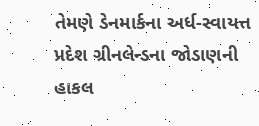તેમણે ડેનમાર્કના અર્ધ-સ્વાયત્ત પ્રદેશ ગ્રીનલેન્ડના જોડાણની હાકલ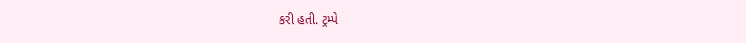કરી હતી. ટ્રમ્પે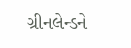ગ્રીનલેન્ડને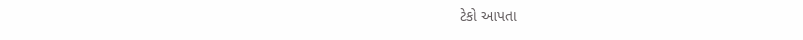ટેકો આપતા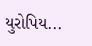યુરોપિય...